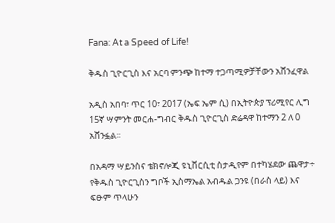Fana: At a Speed of Life!

ቅዱስ ጊዮርጊስ እና አርባ ምንጭ ከተማ ተጋጣሚዎቻቸውን አሸንፈዋል

አዲስ አበባ፣ ጥር 10፣ 2017 (ኤፍ ኤም ሲ) በኢትዮጵያ ፕሪሚየር ሊግ 15ኛ ሣምንት መርሐ-ግብር ቅዱስ ጊዮርጊስ ድሬዳዋ ከተማን 2 ለ 0 አሸንፏል፡፡

በአዳማ ሣይንስና ቴክኖሎጂ ዩኒቨርሲቲ ስታዲየም በተካሄደው ጨዋታ÷ የቅዱስ ጊዮርጊስን ግቦች ኢስማኤል አብዱል ጋንዩ (በራስ ላይ) እና ፍፁም ጥላሁን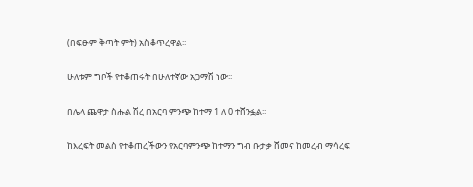(በፍፁም ቅጣት ምት) አስቆጥረዋል፡፡

ሁለቱም ግቦች የተቆጠሩት በሁለተኛው አጋማሽ ነው፡፡

በሌላ ጨዋታ ስሑል ሽረ በአርባ ምንጭ ከተማ 1 ለ 0 ተሸንፏል፡፡

ከእረፍት መልስ የተቆጠረችውን የአርባምንጭ ከተማን ግብ ቡታቃ ሸመና ከመረብ ማሳረፍ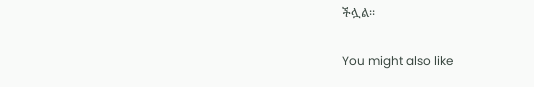ችሏል፡፡

You might also like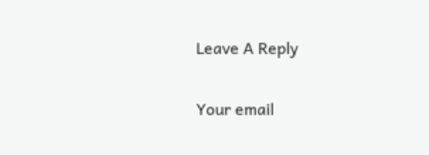Leave A Reply

Your email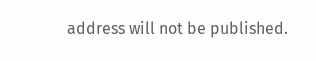address will not be published.